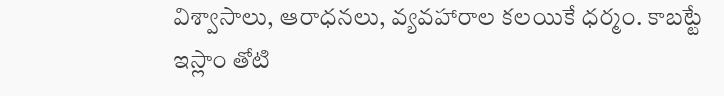విశ్వాసాలు, ఆరాధనలు, వ్యవహారాల కలయికే ధర్మం. కాబట్టే ఇస్లాం తోటి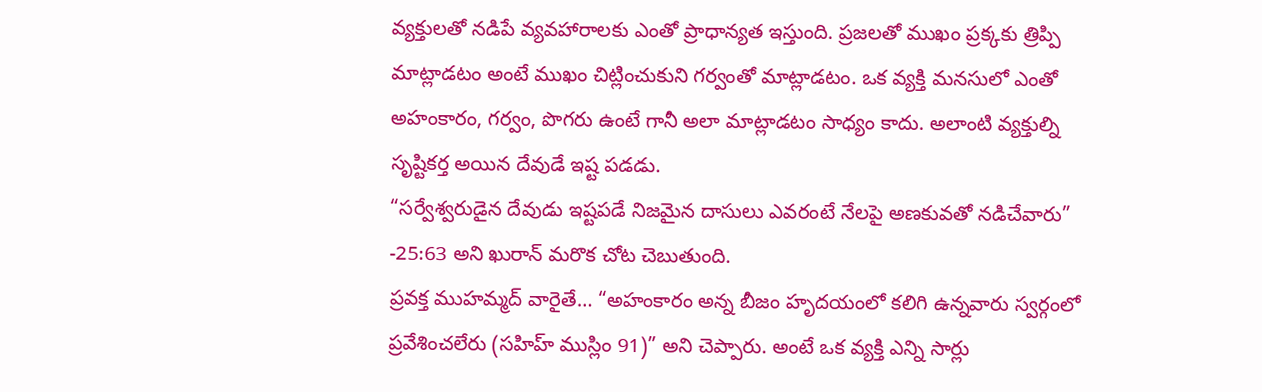వ్యక్తులతో నడిపే వ్యవహారాలకు ఎంతో ప్రాధాన్యత ఇస్తుంది. ప్రజలతో ముఖం ప్రక్కకు త్రిప్పి మాట్లాడటం అంటే ముఖం చిట్లించుకుని గర్వంతో మాట్లాడటం. ఒక వ్యక్తి మనసులో ఎంతో అహంకారం, గర్వం, పొగరు ఉంటే గానీ అలా మాట్లాడటం సాధ్యం కాదు. అలాంటి వ్యక్తుల్ని సృష్టికర్త అయిన దేవుడే ఇష్ట పడడు.
“సర్వేశ్వరుడైన దేవుడు ఇష్టపడే నిజమైన దాసులు ఎవరంటే నేలపై అణకువతో నడిచేవారు” -25:63 అని ఖురాన్ మరొక చోట చెబుతుంది.
ప్రవక్త ముహమ్మద్ వారైతే… “అహంకారం అన్న బీజం హృదయంలో కలిగి ఉన్నవారు స్వర్గంలో ప్రవేశించలేరు (సహిహ్ ముస్లిం 91)” అని చెప్పారు. అంటే ఒక వ్యక్తి ఎన్ని సార్లు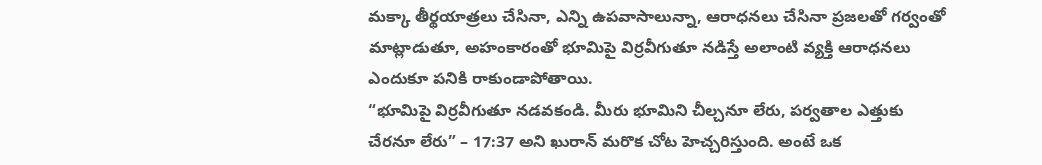మక్కా తీర్థయాత్రలు చేసినా, ఎన్ని ఉపవాసాలున్నా, ఆరాధనలు చేసినా ప్రజలతో గర్వంతో మాట్లాడుతూ, అహంకారంతో భూమిపై విర్రవీగుతూ నడిస్తే అలాంటి వ్యక్తి ఆరాధనలు ఎందుకూ పనికి రాకుండాపోతాయి.
“భూమిపై విర్రవీగుతూ నడవకండి. మీరు భూమిని చీల్చనూ లేరు, పర్వతాల ఎత్తుకు చేరనూ లేరు” – 17:37 అని ఖురాన్ మరొక చోట హెచ్చరిస్తుంది. అంటే ఒక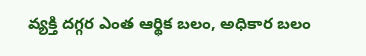వ్యక్తి దగ్గర ఎంత ఆర్థిక బలం, అధికార బలం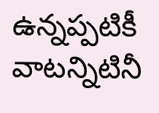ఉన్నప్పటికీ వాటన్నిటినీ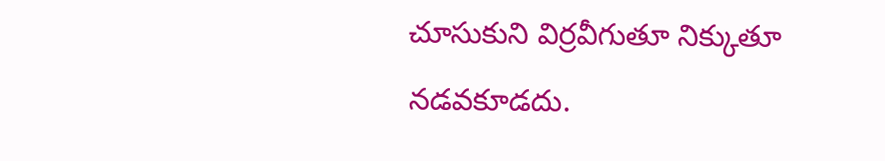చూసుకుని విర్రవీగుతూ నిక్కుతూ నడవకూడదు.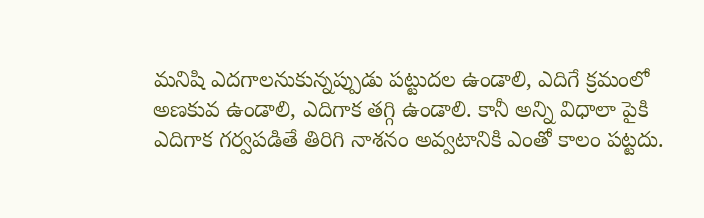మనిషి ఎదగాలనుకున్నప్పుడు పట్టుదల ఉండాలి, ఎదిగే క్రమంలో అణకువ ఉండాలి, ఎదిగాక తగ్గి ఉండాలి. కానీ అన్ని విధాలా పైకి ఎదిగాక గర్వపడితే తిరిగి నాశనం అవ్వటానికి ఎంతో కాలం పట్టదు.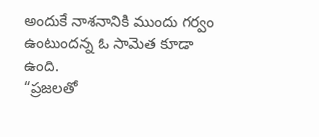అందుకే నాశనానికి ముందు గర్వం ఉంటుందన్న ఓ సామెత కూడా ఉంది.
“ప్రజలతో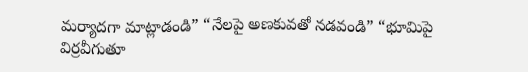మర్యాదగా మాట్లాడండి” “నేలపై అణకువతో నడవండి” “భూమిపై విర్రవీగుతూ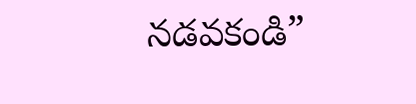నడవకండి”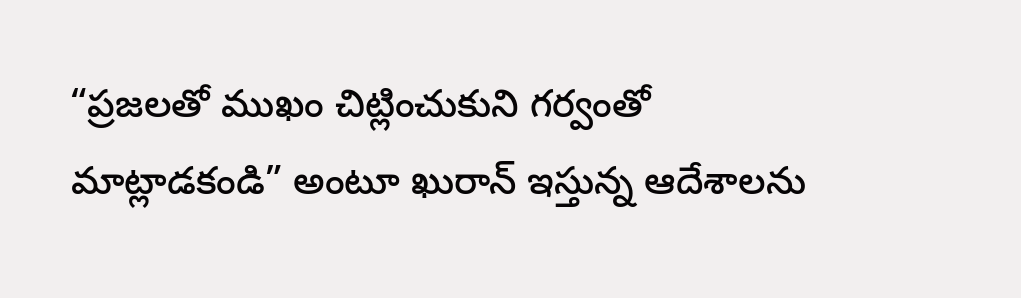“ప్రజలతో ముఖం చిట్లించుకుని గర్వంతో మాట్లాడకండి” అంటూ ఖురాన్ ఇస్తున్న ఆదేశాలను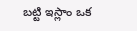బట్టి ఇస్లాం ఒక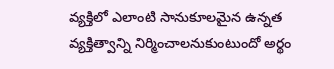వ్యక్తిలో ఎలాంటి సానుకూలమైన ఉన్నత వ్యక్తిత్వాన్ని నిర్మించాలనుకుంటుందో అర్థం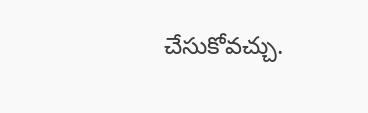చేసుకోవచ్చు.